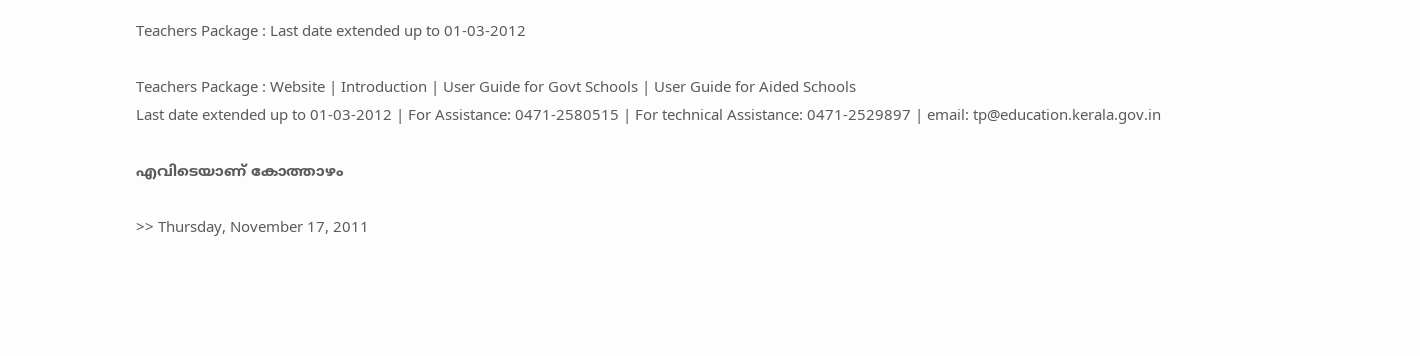Teachers Package : Last date extended up to 01-03-2012

Teachers Package : Website | Introduction | User Guide for Govt Schools | User Guide for Aided Schools
Last date extended up to 01-03-2012 | For Assistance: 0471-2580515 | For technical Assistance: 0471-2529897 | email: tp@education.kerala.gov.in

എവിടെയാണ് കോത്താഴം

>> Thursday, November 17, 2011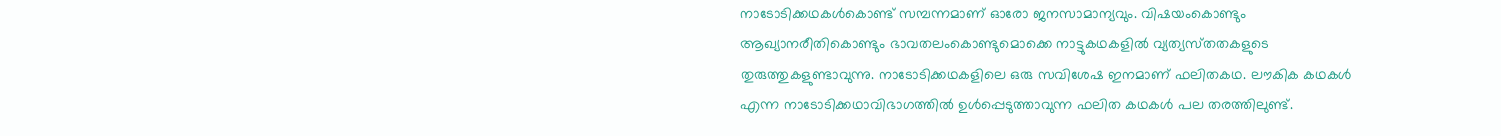നാടോടിക്കഥകള്‍കൊണ്ട്‌ സമ്പന്നമാണ്‌ ഓരോ ജനസാമാന്യവും. വിഷയംകൊണ്ടും ആഖ്യാനരീതികൊണ്ടും ഭാവതലംകൊണ്ടുമൊക്കെ നാട്ടുകഥകളില്‍ വ്യത്യസ്‌തതകളുടെ തുരുത്തുകളുണ്ടാവുന്നു. നാടോടിക്കഥകളിലെ ഒരു സവിശേഷ ഇനമാണ്‌ ഫലിതകഥ. ലൗകിക കഥകള്‍ എന്ന നാടോടിക്കഥാവിഭാഗത്തില്‍ ഉള്‍പ്പെടുത്താവുന്ന ഫലിത കഥകള്‍ പല തരത്തിലുണ്ട്‌.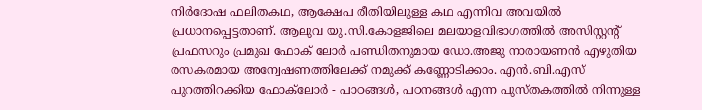നിര്‍ദോഷ ഫലിതകഥ, ആക്ഷേപ രീതിയിലുള്ള കഥ എന്നിവ അവയില്‍ പ്രധാനപ്പെട്ടതാണ്‌. ആലുവ യു.സി.കോളജിലെ മലയാളവിഭാഗത്തില്‍ അസിസ്റ്റന്റ് പ്രഫസറും പ്രമുഖ ഫോക് ലോര്‍ പണ്ഡിതനുമായ ഡോ.അജു നാരായണന്‍ എഴുതിയ രസകരമായ അന്വേഷണത്തിലേക്ക് നമുക്ക് കണ്ണോടിക്കാം. എന്‍.ബി.എസ് പുറത്തിറക്കിയ ഫോക്‌ലോര്‍ - പാഠങ്ങള്‍, പഠനങ്ങള്‍ എന്ന പുസ്തകത്തില്‍ നിന്നുള്ള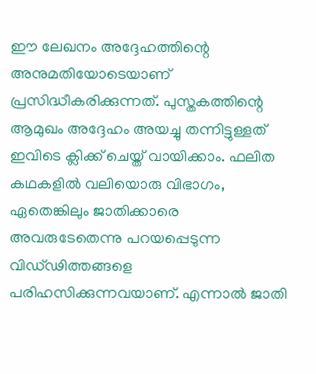ഈ ലേഖനം അദ്ദേഹത്തിന്റെ അനുമതിയോടെയാണ് പ്രസിദ്ധീകരിക്കുന്നത്. പുസ്തകത്തിന്റെ ആമുഖം അദ്ദേഹം അയച്ചു തന്നിട്ടുള്ളത് ഇവിടെ ക്ലിക്ക് ചെയ്ത് വായിക്കാം. ഫലിത കഥകളില്‍ വലിയൊരു വിഭാഗം, ഏതെങ്കിലും ജാതിക്കാരെ അവരുടേതെന്നു പറയപ്പെടുന്ന വിഡ്‌ഢിത്തങ്ങളെ പരിഹസിക്കുന്നവയാണ്‌. എന്നാല്‍ ജാതി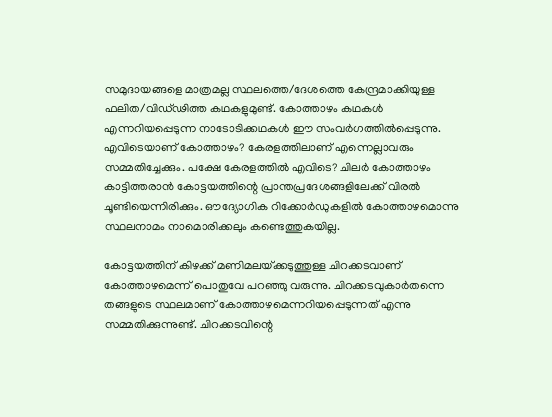സമുദായങ്ങളെ മാത്രമല്ല സ്ഥലത്തെ/ദേശത്തെ കേന്ദ്രമാക്കിയുള്ള ഫലിത/വിഡ്‌ഢിത്ത കഥകളുമുണ്ട്‌. കോത്താഴം കഥകള്‍ എന്നറിയപ്പെടുന്ന നാടോടിക്കഥകള്‍ ഈ സംവര്‍ഗത്തില്‍പ്പെടുന്നു. എവിടെയാണ്‌ കോത്താഴം? കേരളത്തിലാണ്‌ എന്നെല്ലാവരും സമ്മതിച്ചേക്കും. പക്ഷേ കേരളത്തില്‍ എവിടെ? ചിലര്‍ കോത്താഴം കാട്ടിത്തരാന്‍ കോട്ടയത്തിന്റെ പ്രാന്തപ്രദേശങ്ങളിലേക്ക്‌ വിരല്‍ ചൂണ്ടിയെന്നിരിക്കും. ഔദ്യോഗിക റിക്കോര്‍ഡുകളില്‍ കോത്താഴമൊന്നു സ്ഥലനാമം നാമൊരിക്കലും കണ്ടെത്തുകയില്ല.

കോട്ടയത്തിന്‌ കിഴക്ക്‌ മണിമലയ്‌ക്കടുത്തുള്ള ചിറക്കടവാണ്‌ കോത്താഴമെന്ന്‌ പൊതുവേ പറഞ്ഞു വരുന്നു. ചിറക്കടവുകാര്‍തന്നെ തങ്ങളുടെ സ്ഥലമാണ്‌ കോത്താഴമെന്നറിയപ്പെടുന്നത്‌ എന്നു സമ്മതിക്കുന്നുണ്ട്‌. ചിറക്കടവിന്റെ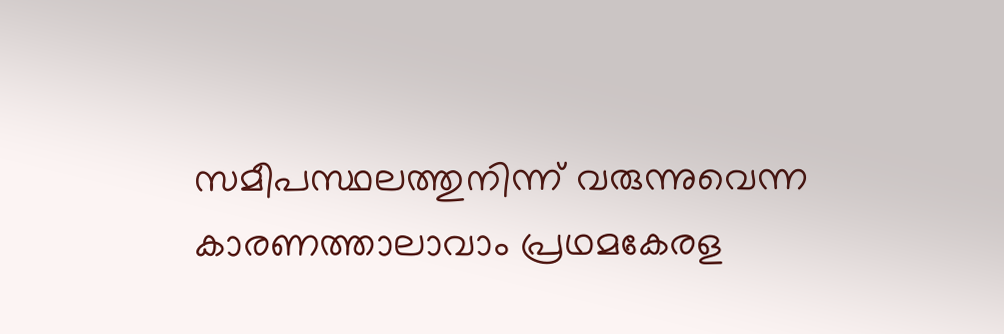സമീപസ്ഥലത്തുനിന്ന്‌ വരുന്നുവെന്ന കാരണത്താലാവാം പ്രഥമകേരള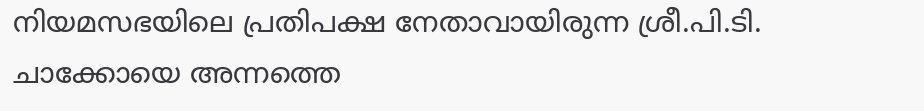നിയമസഭയിലെ പ്രതിപക്ഷ നേതാവായിരുന്ന ശ്രീ.പി.ടി. ചാക്കോയെ അന്നത്തെ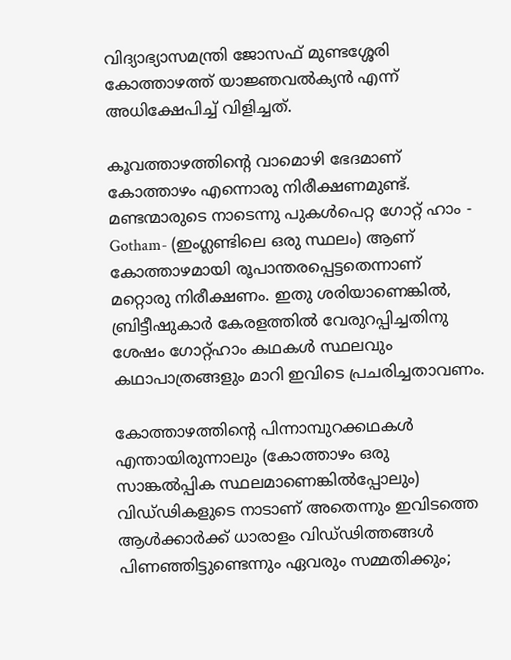വിദ്യാഭ്യാസമന്ത്രി ജോസഫ്‌ മുണ്ടശ്ശേരി കോത്താഴത്ത്‌ യാജ്ഞവല്‍ക്യന്‍ എന്ന്‌ അധിക്ഷേപിച്ച്‌ വിളിച്ചത്‌.

കൂവത്താഴത്തിന്റെ വാമൊഴി ഭേദമാണ്‌ കോത്താഴം എന്നൊരു നിരീക്ഷണമുണ്ട്‌. മണ്ടന്മാരുടെ നാടെന്നു പുകള്‍പെറ്റ ഗോറ്റ്‌ ഹാം - Gotham- (ഇംഗ്ലണ്ടിലെ ഒരു സ്ഥലം) ആണ്‌ കോത്താഴമായി രൂപാന്തരപ്പെട്ടതെന്നാണ്‌ മറ്റൊരു നിരീക്ഷണം. ഇതു ശരിയാണെങ്കില്‍, ബ്രിട്ടീഷുകാര്‍ കേരളത്തില്‍ വേരുറപ്പിച്ചതിനു ശേഷം ഗോറ്റ്‌ഹാം കഥകള്‍ സ്ഥലവും കഥാപാത്രങ്ങളും മാറി ഇവിടെ പ്രചരിച്ചതാവണം.

കോത്താഴത്തിന്റെ പിന്നാമ്പുറക്കഥകള്‍ എന്തായിരുന്നാലും (കോത്താഴം ഒരു സാങ്കല്‍പ്പിക സ്ഥലമാണെങ്കില്‍പ്പോലും) വിഡ്‌ഢികളുടെ നാടാണ്‌ അതെന്നും ഇവിടത്തെ ആള്‍ക്കാര്‍ക്ക്‌ ധാരാളം വിഡ്‌ഢിത്തങ്ങള്‍ പിണഞ്ഞിട്ടുണ്ടെന്നും ഏവരും സമ്മതിക്കും;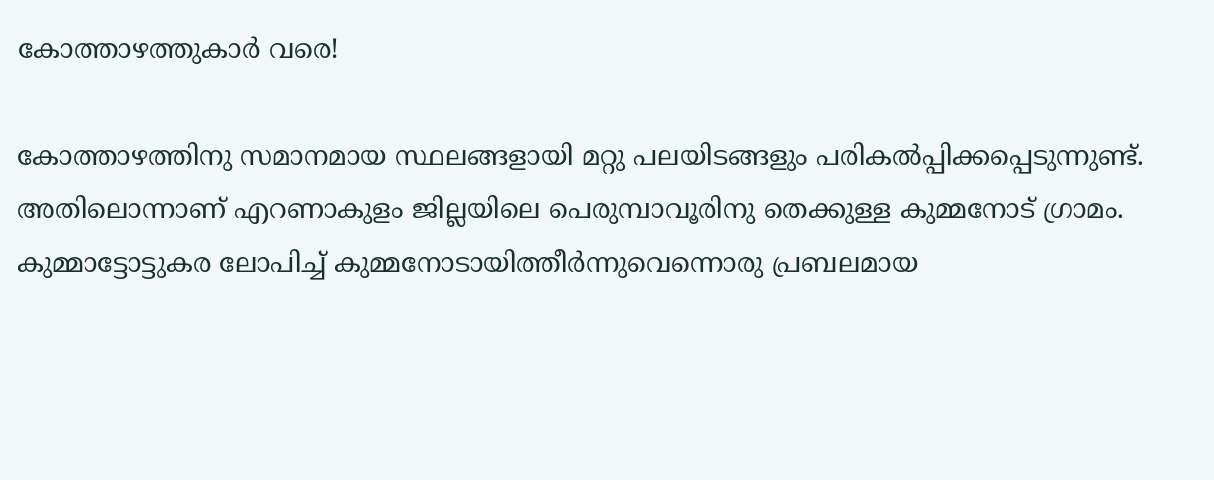കോത്താഴത്തുകാര്‍ വരെ!

കോത്താഴത്തിനു സമാനമായ സ്ഥലങ്ങളായി മറ്റു പലയിടങ്ങളും പരികല്‍പ്പിക്കപ്പെടുന്നുണ്ട്‌. അതിലൊന്നാണ്‌ എറണാകുളം ജില്ലയിലെ പെരുമ്പാവൂരിനു തെക്കുള്ള കുമ്മനോട്‌ ഗ്രാമം. കുമ്മാട്ടോട്ടുകര ലോപിച്ച്‌ കുമ്മനോടായിത്തീര്‍ന്നുവെന്നൊരു പ്രബലമായ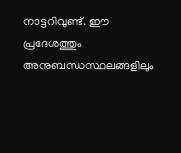നാട്ടറിവുണ്ട്‌. ഈ പ്രദേശത്തും അനുബന്ധസ്ഥലങ്ങളിലും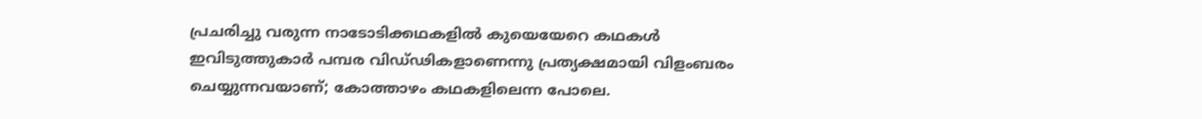പ്രചരിച്ചു വരുന്ന നാടോടിക്കഥകളില്‍ കുയെയേറെ കഥകള്‍ ഇവിടുത്തുകാര്‍ പമ്പര വിഡ്‌ഢികളാണെന്നു പ്രത്യക്ഷമായി വിളംബരം ചെയ്യുന്നവയാണ്‌; കോത്താഴം കഥകളിലെന്ന പോലെ.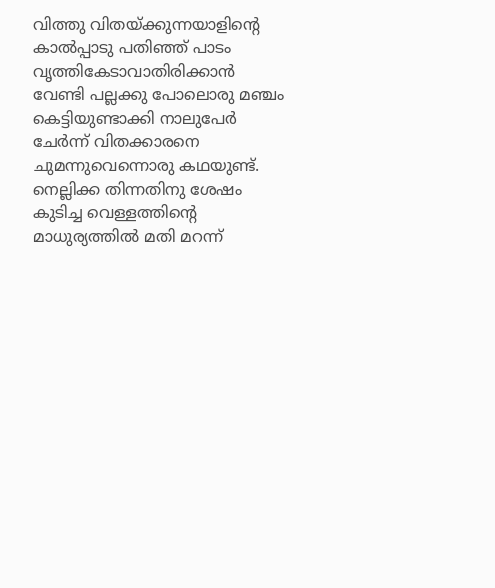വിത്തു വിതയ്‌ക്കുന്നയാളിന്റെ കാല്‍പ്പാടു പതിഞ്ഞ്‌ പാടം വൃത്തികേടാവാതിരിക്കാന്‍ വേണ്ടി പല്ലക്കു പോലൊരു മഞ്ചം കെട്ടിയുണ്ടാക്കി നാലുപേര്‍ ചേര്‍ന്ന്‌ വിതക്കാരനെ ചുമന്നുവെന്നൊരു കഥയുണ്ട്‌. നെല്ലിക്ക തിന്നതിനു ശേഷം കുടിച്ച വെള്ളത്തിന്റെ മാധുര്യത്തില്‍ മതി മറന്ന്‌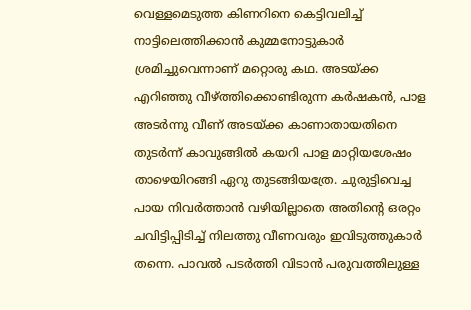വെള്ളമെടുത്ത കിണറിനെ കെട്ടിവലിച്ച്‌ നാട്ടിലെത്തിക്കാന്‍ കുമ്മനോട്ടുകാര്‍ ശ്രമിച്ചുവെന്നാണ്‌ മറ്റൊരു കഥ. അടയ്‌ക്ക എറിഞ്ഞു വീഴ്‌ത്തിക്കൊണ്ടിരുന്ന കര്‍ഷകന്‍, പാള അടര്‍ന്നു വീണ്‌ അടയ്‌ക്ക കാണാതായതിനെ തുടര്‍ന്ന്‌ കാവുങ്ങില്‍ കയറി പാള മാറ്റിയശേഷം താഴെയിറങ്ങി ഏറു തുടങ്ങിയത്രേ. ചുരുട്ടിവെച്ച പായ നിവര്‍ത്താന്‍ വഴിയില്ലാതെ അതിന്റെ ഒരറ്റം ചവിട്ടിപ്പിടിച്ച്‌ നിലത്തു വീണവരും ഇവിടുത്തുകാര്‍ തന്നെ. പാവല്‍ പടര്‍ത്തി വിടാന്‍ പരുവത്തിലുള്ള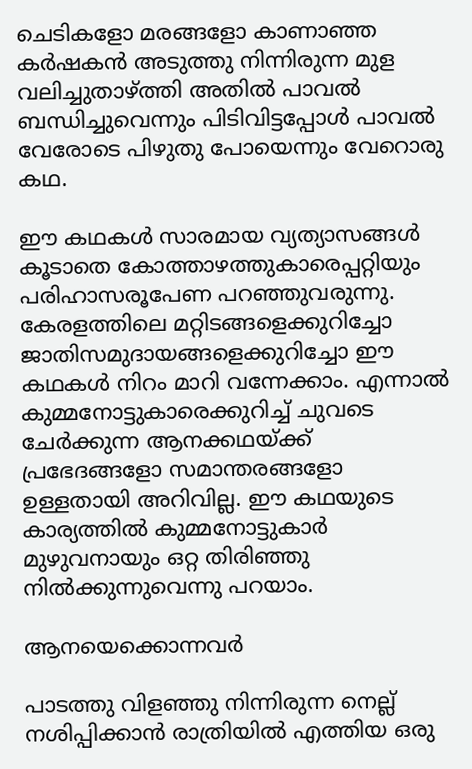ചെടികളോ മരങ്ങളോ കാണാഞ്ഞ കര്‍ഷകന്‍ അടുത്തു നിന്നിരുന്ന മുള വലിച്ചുതാഴ്‌ത്തി അതില്‍ പാവല്‍ ബന്ധിച്ചുവെന്നും പിടിവിട്ടപ്പോള്‍ പാവല്‍ വേരോടെ പിഴുതു പോയെന്നും വേറൊരു കഥ.

ഈ കഥകള്‍ സാരമായ വ്യത്യാസങ്ങള്‍ കൂടാതെ കോത്താഴത്തുകാരെപ്പറ്റിയും പരിഹാസരൂപേണ പറഞ്ഞുവരുന്നു. കേരളത്തിലെ മറ്റിടങ്ങളെക്കുറിച്ചോ ജാതിസമുദായങ്ങളെക്കുറിച്ചോ ഈ കഥകള്‍ നിറം മാറി വന്നേക്കാം. എന്നാല്‍ കുമ്മനോട്ടുകാരെക്കുറിച്ച്‌ ചുവടെ ചേര്‍ക്കുന്ന ആനക്കഥയ്‌ക്ക്‌ പ്രഭേദങ്ങളോ സമാന്തരങ്ങളോ ഉള്ളതായി അറിവില്ല. ഈ കഥയുടെ കാര്യത്തില്‍ കുമ്മനോട്ടുകാര്‍ മുഴുവനായും ഒറ്റ തിരിഞ്ഞു നില്‍ക്കുന്നുവെന്നു പറയാം.

ആനയെക്കൊന്നവര്‍

പാടത്തു വിളഞ്ഞു നിന്നിരുന്ന നെല്ല്‌ നശിപ്പിക്കാന്‍ രാത്രിയില്‍ എത്തിയ ഒരു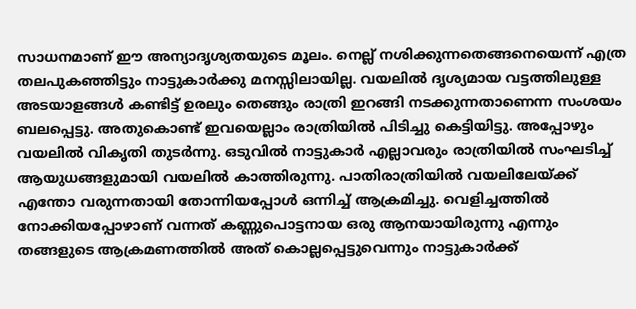സാധനമാണ്‌ ഈ അന്യാദൃശ്യതയുടെ മൂലം. നെല്ല്‌ നശിക്കുന്നതെങ്ങനെയെന്ന്‌ എത്ര തലപുകഞ്ഞിട്ടും നാട്ടുകാര്‍ക്കു മനസ്സിലായില്ല. വയലില്‍ ദൃശ്യമായ വട്ടത്തിലുള്ള അടയാളങ്ങള്‍ കണ്ടിട്ട്‌ ഉരലും തെങ്ങും രാത്രി ഇറങ്ങി നടക്കുന്നതാണെന്ന സംശയം ബലപ്പെട്ടു. അതുകൊണ്ട്‌ ഇവയെല്ലാം രാത്രിയില്‍ പിടിച്ചു കെട്ടിയിട്ടു. അപ്പോഴും വയലില്‍ വികൃതി തുടര്‍ന്നു. ഒടുവില്‍ നാട്ടുകാര്‍ എല്ലാവരും രാത്രിയില്‍ സംഘടിച്ച്‌ ആയുധങ്ങളുമായി വയലില്‍ കാത്തിരുന്നു. പാതിരാത്രിയില്‍ വയലിലേയ്‌ക്ക്‌ എന്തോ വരുന്നതായി തോന്നിയപ്പോള്‍ ഒന്നിച്ച്‌ ആക്രമിച്ചു. വെളിച്ചത്തില്‍ നോക്കിയപ്പോഴാണ്‌ വന്നത്‌ കണ്ണുപൊട്ടനായ ഒരു ആനയായിരുന്നു എന്നും തങ്ങളുടെ ആക്രമണത്തില്‍ അത്‌ കൊല്ലപ്പെട്ടുവെന്നും നാട്ടുകാര്‍ക്ക്‌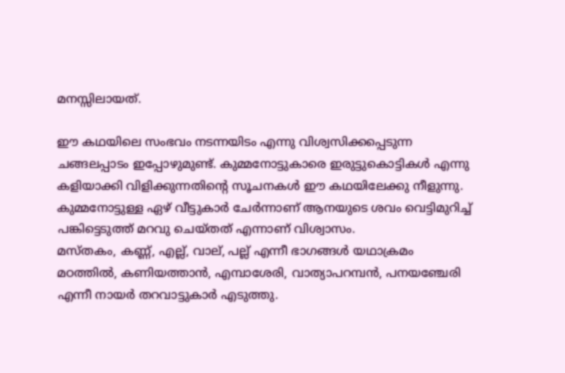മനസ്സിലായത്‌.

ഈ കഥയിലെ സംഭവം നടന്നയിടം എന്നു വിശ്വസിക്കപ്പെടുന്ന ചങ്ങലപ്പാടം ഇപ്പോഴുമുണ്ട്‌. കുമ്മനോട്ടുകാരെ ഇരുട്ടുകൊട്ടികള്‍ എന്നു കളിയാക്കി വിളിക്കുന്നതിന്റെ സൂചനകള്‍ ഈ കഥയിലേക്കു നീളുന്നു. കുമ്മനോട്ടുള്ള ഏഴ്‌ വീട്ടുകാര്‍ ചേര്‍ന്നാണ്‌ ആനയുടെ ശവം വെട്ടിമുറിച്ച്‌ പങ്കിട്ടെടുത്ത്‌ മറവു ചെയ്‌തത്‌ എന്നാണ്‌ വിശ്വാസം.
മസ്‌തകം, കണ്ണ്‌, എല്ല്‌, വാല്‌, പല്ല്‌ എന്നീ ഭാഗങ്ങള്‍ യഥാക്രമം മഠത്തില്‍, കണിയത്താന്‍, എമ്പാശേരി, വാത്യാപറമ്പന്‍, പനയഞ്ചേരി എന്നീ നായര്‍ തറവാട്ടുകാര്‍ എടുത്തു.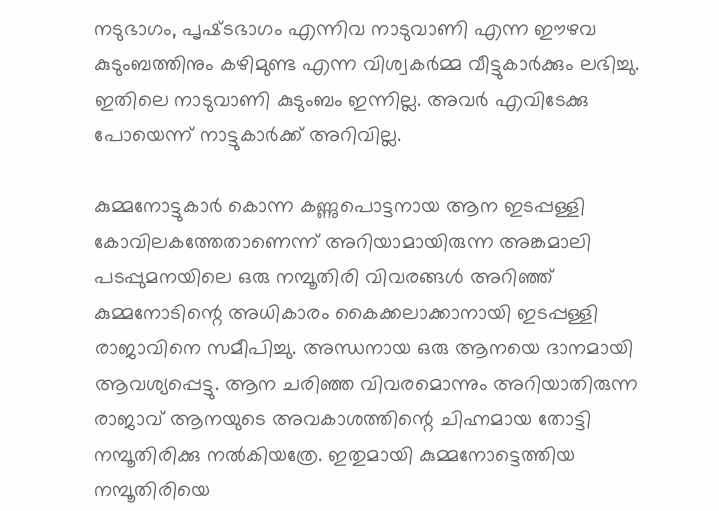നടുഭാഗം, പൃഷ്‌ടഭാഗം എന്നിവ നാടുവാണി എന്ന ഈഴവ കുടുംബത്തിനും കഴിമുണ്ട എന്ന വിശ്വകര്‍മ്മ വീട്ടുകാര്‍ക്കും ലഭിച്ചു. ഇതിലെ നാടുവാണി കുടുംബം ഇന്നില്ല. അവര്‍ എവിടേക്കു പോയെന്ന്‌ നാട്ടുകാര്‍ക്ക്‌ അറിവില്ല.

കുമ്മനോട്ടുകാര്‍ കൊന്ന കണ്ണുപൊട്ടനായ ആന ഇടപ്പള്ളി കോവിലകത്തേതാണെന്ന്‌ അറിയാമായിരുന്ന അങ്കമാലി പടപ്പുമനയിലെ ഒരു നമ്പൂതിരി വിവരങ്ങള്‍ അറിഞ്ഞ്‌ കുമ്മനോടിന്റെ അധികാരം കൈക്കലാക്കാനായി ഇടപ്പള്ളി രാജാവിനെ സമീപിച്ചു. അന്ധനായ ഒരു ആനയെ ദാനമായി ആവശ്യപ്പെട്ടു. ആന ചരിഞ്ഞ വിവരമൊന്നും അറിയാതിരുന്ന രാജാവ്‌ ആനയുടെ അവകാശത്തിന്റെ ചിഹ്നമായ തോട്ടി നമ്പൂതിരിക്കു നല്‍കിയത്രേ. ഇതുമായി കുമ്മനോട്ടെത്തിയ നമ്പൂതിരിയെ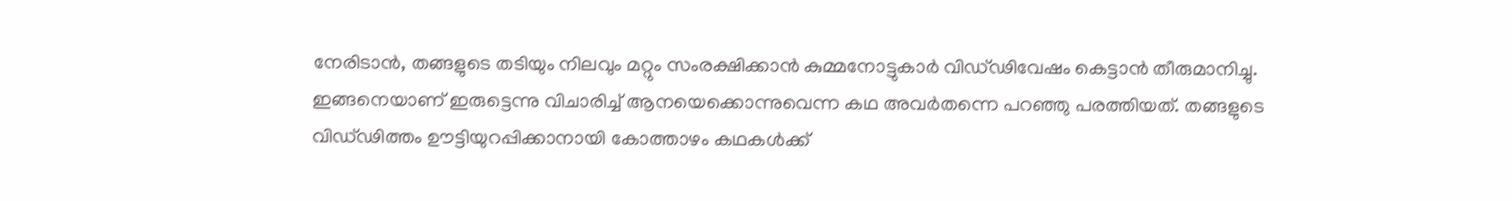നേരിടാന്‍, തങ്ങളുടെ തടിയും നിലവും മറ്റും സംരക്ഷിക്കാന്‍ കുമ്മനോട്ടുകാര്‍ വിഡ്‌ഢിവേഷം കെട്ടാന്‍ തീരുമാനിച്ചു. ഇങ്ങനെയാണ്‌ ഇരുട്ടെന്നു വിചാരിച്ച്‌ ആനയെക്കൊന്നുവെന്ന കഥ അവര്‍തന്നെ പറഞ്ഞു പരത്തിയത്‌. തങ്ങളുടെ വിഡ്‌ഢിത്തം ഊട്ടിയുറപ്പിക്കാനായി കോത്താഴം കഥകള്‍ക്ക്‌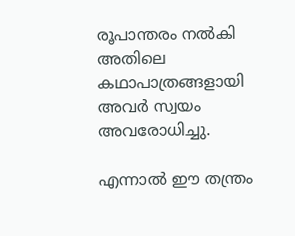രൂപാന്തരം നല്‍കി അതിലെ കഥാപാത്രങ്ങളായി അവര്‍ സ്വയം അവരോധിച്ചു.

എന്നാല്‍ ഈ തന്ത്രം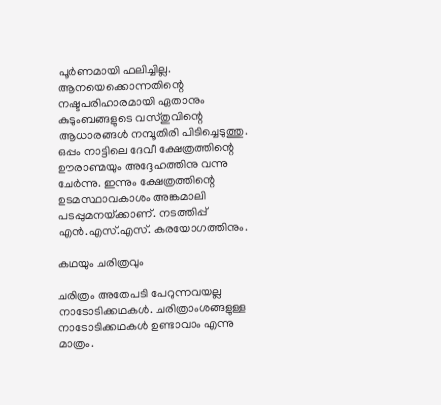പൂര്‍ണമായി ഫലിച്ചില്ല. ആനയെക്കൊന്നതിന്റെ നഷ്ടപരിഹാരമായി ഏതാനും കുടുംബങ്ങളുടെ വസ്‌തുവിന്റെ ആധാരങ്ങള്‍ നമ്പൂതിരി പിടിച്ചെടുത്തു. ഒപ്പം നാട്ടിലെ ദേവീ ക്ഷേത്രത്തിന്റെ ഊരാണ്മയും അദ്ദേഹത്തിനു വന്നു ചേര്‍ന്നു. ഇന്നും ക്ഷേത്രത്തിന്റെ ഉടമസ്ഥാവകാശം അങ്കമാലി പടപ്പുമനയ്‌ക്കാണ്‌. നടത്തിപ്പ്‌ എന്‍.എസ്‌.എസ്‌. കരയോഗത്തിനും.

കഥയും ചരിത്രവും

ചരിത്രം അതേപടി പേറുന്നവയല്ല നാടോടിക്കഥകള്‍. ചരിത്രാംശങ്ങളുള്ള നാടോടിക്കഥകള്‍ ഉണ്ടാവാം എന്നു മാത്രം.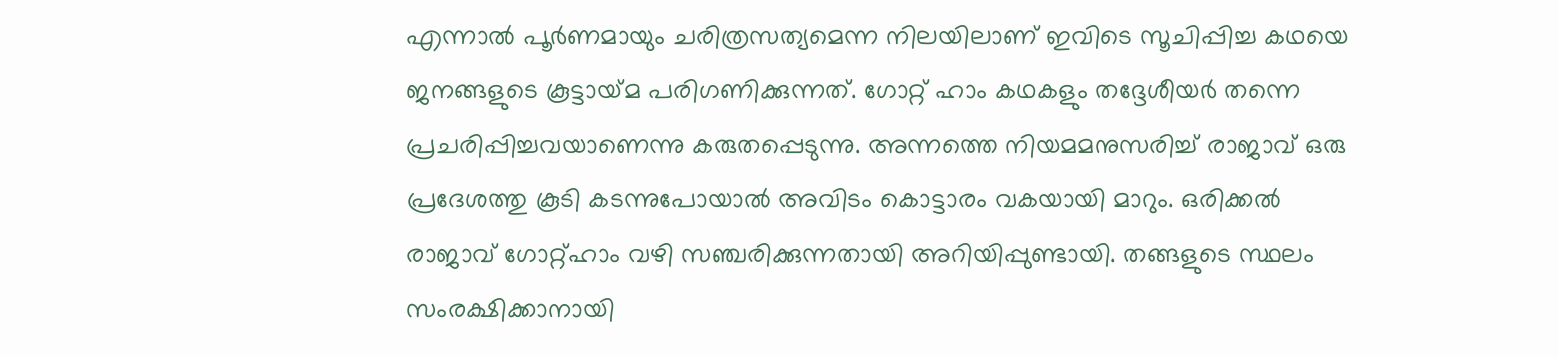എന്നാല്‍ പൂര്‍ണമായും ചരിത്രസത്യമെന്ന നിലയിലാണ്‌ ഇവിടെ സൂചിപ്പിച്ച കഥയെ ജനങ്ങളുടെ കൂട്ടായ്‌മ പരിഗണിക്കുന്നത്‌. ഗോറ്റ്‌ ഹാം കഥകളും തദ്ദേശീയര്‍ തന്നെ പ്രചരിപ്പിച്ചവയാണെന്നു കരുതപ്പെടുന്നു. അന്നത്തെ നിയമമനുസരിച്ച്‌ രാജാവ്‌ ഒരു പ്രദേശത്തു കൂടി കടന്നുപോയാല്‍ അവിടം കൊട്ടാരം വകയായി മാറും. ഒരിക്കല്‍ രാജാവ്‌ ഗോറ്റ്‌ഹാം വഴി സഞ്ചരിക്കുന്നതായി അറിയിപ്പുണ്ടായി. തങ്ങളുടെ സ്ഥലം സംരക്ഷിക്കാനായി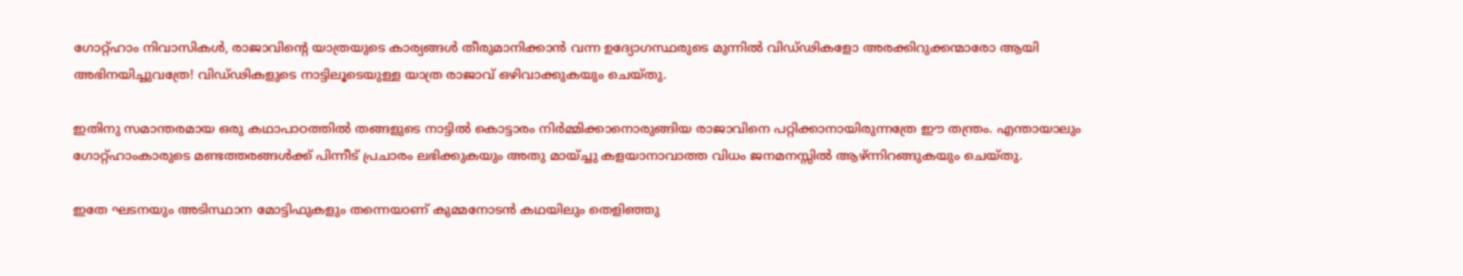ഗോറ്റ്‌ഹാം നിവാസികള്‍, രാജാവിന്റെ യാത്രയുടെ കാര്യങ്ങള്‍ തീരുമാനിക്കാന്‍ വന്ന ഉദ്യോഗസ്ഥരുടെ മുന്നില്‍ വിഡ്‌ഢികളോ അരക്കിറുക്കന്മാരോ ആയി അഭിനയിച്ചുവത്രേ! വിഡ്‌ഢികളുടെ നാട്ടിലൂടെയുള്ള യാത്ര രാജാവ്‌ ഒഴിവാക്കുകയും ചെയ്‌തു.

ഇതിനു സമാന്തരമായ ഒരു കഥാപാഠത്തില്‍ തങ്ങളുടെ നാട്ടില്‍ കൊട്ടാരം നിര്‍മ്മിക്കാനൊരുങ്ങിയ രാജാവിനെ പറ്റിക്കാനായിരുന്നത്രേ ഈ തന്ത്രം. എന്തായാലും ഗോറ്റ്‌ഹാംകാരുടെ മണ്ടത്തരങ്ങള്‍ക്ക്‌ പിന്നീട്‌ പ്രചാരം ലഭിക്കുകയും അതു മായ്‌ച്ചു കളയാനാവാത്ത വിധം ജനമനസ്സില്‍ ആഴ്‌ന്നിറങ്ങുകയും ചെയ്‌തു.

ഇതേ ഘടനയും അടിസ്ഥാന മോട്ടിഫുകളും തന്നെയാണ്‌ കുമ്മനോടന്‍ കഥയിലും തെളിഞ്ഞു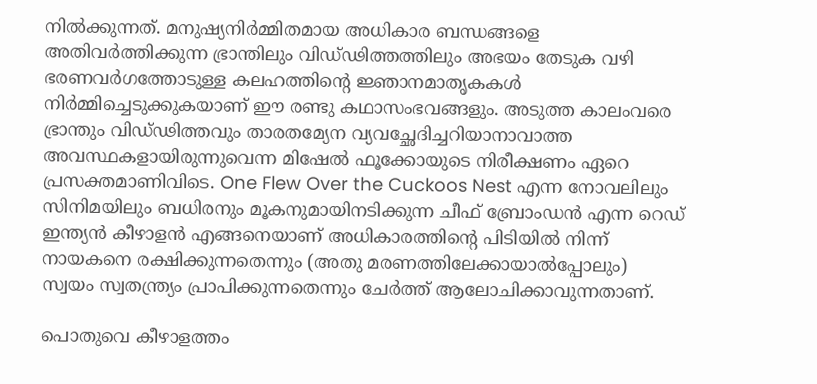നില്‍ക്കുന്നത്‌. മനുഷ്യനിര്‍മ്മിതമായ അധികാര ബന്ധങ്ങളെ അതിവര്‍ത്തിക്കുന്ന ഭ്രാന്തിലും വിഡ്‌ഢിത്തത്തിലും അഭയം തേടുക വഴി ഭരണവര്‍ഗത്തോടുള്ള കലഹത്തിന്റെ ജ്ഞാനമാതൃകകള്‍ നിര്‍മ്മിച്ചെടുക്കുകയാണ്‌ ഈ രണ്ടു കഥാസംഭവങ്ങളും. അടുത്ത കാലംവരെ ഭ്രാന്തും വിഡ്‌ഢിത്തവും താരതമ്യേന വ്യവച്ഛേദിച്ചറിയാനാവാത്ത അവസ്ഥകളായിരുന്നുവെന്ന മിഷേല്‍ ഫൂക്കോയുടെ നിരീക്ഷണം ഏറെ പ്രസക്തമാണിവിടെ. One Flew Over the Cuckoos Nest എന്ന നോവലിലും സിനിമയിലും ബധിരനും മൂകനുമായിനടിക്കുന്ന ചീഫ്‌ ബ്രോംഡന്‍ എന്ന റെഡ്‌ ഇന്ത്യന്‍ കീഴാളന്‍ എങ്ങനെയാണ്‌ അധികാരത്തിന്റെ പിടിയില്‍ നിന്ന്‌ നായകനെ രക്ഷിക്കുന്നതെന്നും (അതു മരണത്തിലേക്കായാല്‍പ്പോലും) സ്വയം സ്വതന്ത്ര്യം പ്രാപിക്കുന്നതെന്നും ചേര്‍ത്ത്‌ ആലോചിക്കാവുന്നതാണ്‌.

പൊതുവെ കീഴാളത്തം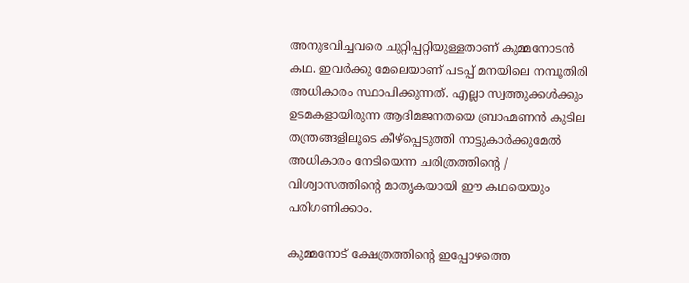അനുഭവിച്ചവരെ ചുറ്റിപ്പറ്റിയുള്ളതാണ്‌ കുമ്മനോടന്‍ കഥ. ഇവര്‍ക്കു മേലെയാണ്‌ പടപ്പ്‌ മനയിലെ നമ്പൂതിരി അധികാരം സ്ഥാപിക്കുന്നത്‌. എല്ലാ സ്വത്തുക്കള്‍ക്കും ഉടമകളായിരുന്ന ആദിമജനതയെ ബ്രാഹ്മണന്‍ കുടില തന്ത്രങ്ങളിലൂടെ കീഴ്‌പ്പെടുത്തി നാട്ടുകാര്‍ക്കുമേല്‍ അധികാരം നേടിയെന്ന ചരിത്രത്തിന്റെ / വിശ്വാസത്തിന്റെ മാതൃകയായി ഈ കഥയെയും പരിഗണിക്കാം.

കുമ്മനോട്‌ ക്ഷേത്രത്തിന്റെ ഇപ്പോഴത്തെ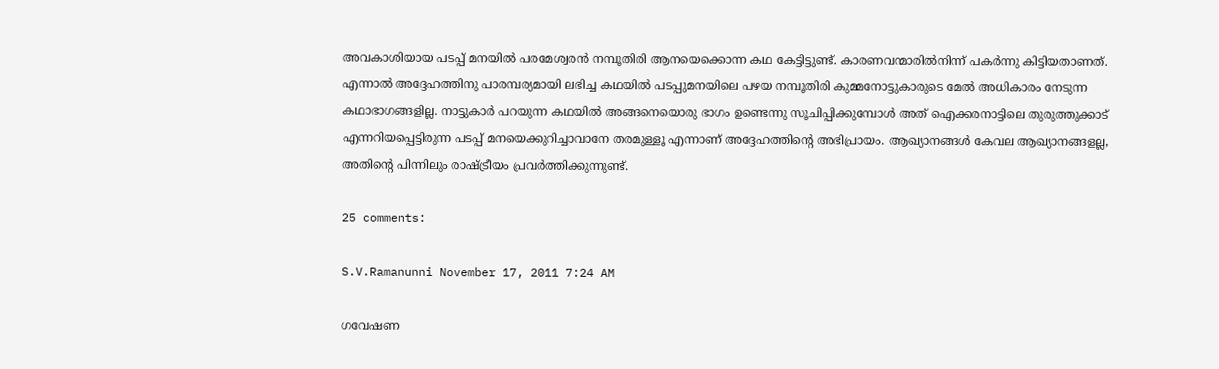അവകാശിയായ പടപ്പ്‌ മനയില്‍ പരമേശ്വരന്‍ നമ്പൂതിരി ആനയെക്കൊന്ന കഥ കേട്ടിട്ടുണ്ട്‌. കാരണവന്മാരില്‍നിന്ന്‌ പകര്‍ന്നു കിട്ടിയതാണത്‌. എന്നാല്‍ അദ്ദേഹത്തിനു പാരമ്പര്യമായി ലഭിച്ച കഥയില്‍ പടപ്പുമനയിലെ പഴയ നമ്പൂതിരി കുമ്മനോട്ടുകാരുടെ മേല്‍ അധികാരം നേടുന്ന കഥാഭാഗങ്ങളില്ല. നാട്ടുകാര്‍ പറയുന്ന കഥയില്‍ അങ്ങനെയൊരു ഭാഗം ഉണ്ടെന്നു സൂചിപ്പിക്കുമ്പോള്‍ അത്‌ ഐക്കരനാട്ടിലെ തുരുത്തുക്കാട്‌ എന്നറിയപ്പെട്ടിരുന്ന പടപ്പ്‌ മനയെക്കുറിച്ചാവാനേ തരമുള്ളൂ എന്നാണ്‌ അദ്ദേഹത്തിന്റെ അഭിപ്രായം. ആഖ്യാനങ്ങള്‍ കേവല ആഖ്യാനങ്ങളല്ല, അതിന്റെ പിന്നിലും രാഷ്‌ട്രീയം പ്രവര്‍ത്തിക്കുന്നുണ്ട്‌.

25 comments:

S.V.Ramanunni November 17, 2011 7:24 AM

ഗവേഷണ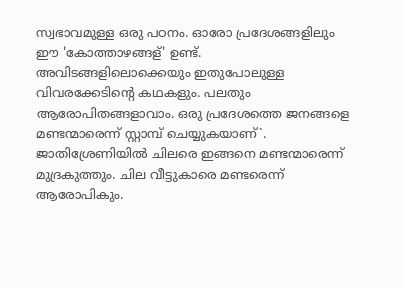സ്വഭാവമുള്ള ഒരു പഠനം. ഓരോ പ്രദേശങ്ങളിലും ഈ 'കോത്താഴങ്ങള്' ഉണ്ട്. അവിടങ്ങളിലൊക്കെയും ഇതുപോലുള്ള വിവരക്കേടിന്റെ കഥകളും. പലതും ആരോപിതങ്ങളാവാം. ഒരു പ്രദേശത്തെ ജനങ്ങളെ മണ്ടന്മാരെന്ന് സ്റ്റാമ്പ് ചെയ്യുകയാണ്`. ജാതിശ്രേണിയില്‍ ചിലരെ ഇങ്ങനെ മണ്ടന്മാരെന്ന് മുദ്രകുത്തും. ചില വീട്ടുകാരെ മണ്ടരെന്ന് ആരോപികും.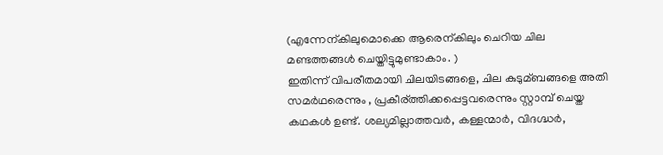(എന്നേന്കിലുമൊക്കെ ആരെന്കിലും ചെറിയ ചില മണ്ടത്തങ്ങള്‍ ചെയ്തിട്ടുമുണ്ടാകാം. )
ഇതിന്ന് വിപരീതമായി ചിലയിടങ്ങളെ, ചില കുടുമ്ബങ്ങളെ അതി സമര്‍ഥരെന്നും , പ്രകീര്ത്തിക്കപ്പെട്ടവരെന്നും സ്റ്റാമ്പ് ചെയ്ത കഥകള്‍ ഉണ്ട്. ശല്യമില്ലാത്തവര്‍, കള്ളന്മാര്‍, വിദഗ്ദ്ധര്‍,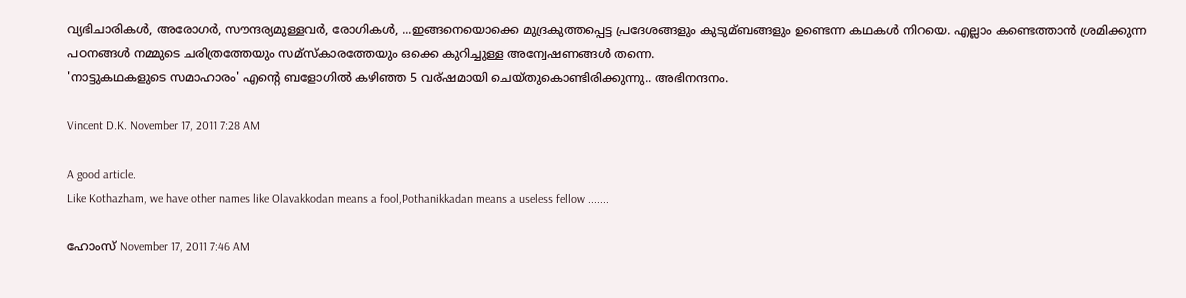വ്യഭിചാരികള്‍, അരോഗര്‍, സൗന്ദര്യമുള്ളവര്‍, രോഗികള്‍, ...ഇങ്ങനെയൊക്കെ മുദ്രകുത്തപ്പെട്ട പ്രദേശങ്ങളും കുടുമ്ബങ്ങളും ഉണ്ടെന്ന കഥകള്‍ നിറയെ. എല്ലാം കണ്ടെത്താന്‍ ശ്രമിക്കുന്ന പഠനങ്ങള്‍ നമ്മുടെ ചരിത്രത്തേയും സമ്സ്കാരത്തേയും ഒക്കെ കുറിച്ചുള്ള അന്വേഷണങ്ങള്‍ തന്നെ.
'നാട്ടുകഥകളുടെ സമാഹാരം' എന്റെ ബളോഗില്‍ കഴിഞ്ഞ 5 വര്ഷമായി ചെയ്തുകൊണ്ടിരിക്കുന്നു.. അഭിനന്ദനം.

Vincent D.K. November 17, 2011 7:28 AM

A good article.
Like Kothazham, we have other names like Olavakkodan means a fool,Pothanikkadan means a useless fellow .......

ഹോംസ് November 17, 2011 7:46 AM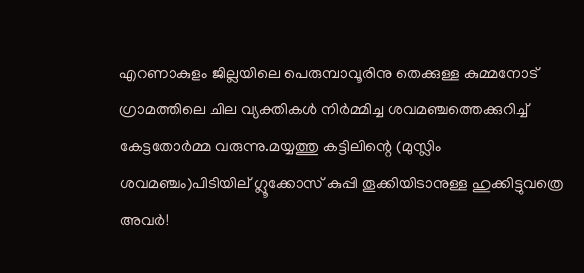എറണാകുളം ജില്ലയിലെ പെരുമ്പാവൂരിനു തെക്കുള്ള കുമ്മനോട്‌ ഗ്രാമത്തിലെ ചില വ്യക്തികള്‍ നിര്‍മ്മിച്ച ശവമഞ്ചത്തെക്കുറിച്ച് കേട്ടതോര്‍മ്മ വരുന്നു.മയ്യത്തു കട്ടിലിന്റെ (മുസ്ലിം ശവമഞ്ചം)പിടിയില് ഗ്ലൂക്കോസ് കുപ്പി തൂക്കിയിടാനുള്ള ഹുക്കിട്ടുവത്രെ അവര്‍!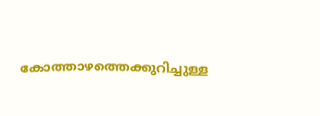കോത്താഴത്തെക്കുറിച്ചുള്ള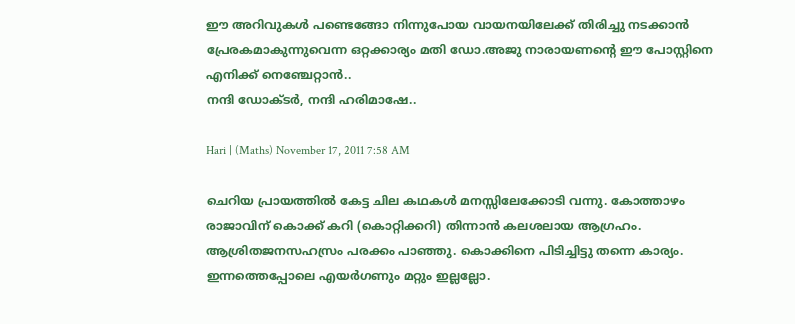ഈ അറിവുകള്‍ പണ്ടെങ്ങോ നിന്നുപോയ വായനയിലേക്ക് തിരിച്ചു നടക്കാന്‍ പ്രേരകമാകുന്നുവെന്ന ഒറ്റക്കാര്യം മതി ഡോ.അജു നാരായണന്റെ ഈ പോസ്റ്റിനെ എനിക്ക് നെഞ്ചേറ്റാന്‍..
നന്ദി ഡോക്ടര്‍, നന്ദി ഹരിമാഷേ..

Hari | (Maths) November 17, 2011 7:58 AM

ചെറിയ പ്രായത്തില്‍ കേട്ട ചില കഥകള്‍ മനസ്സിലേക്കോടി വന്നു. കോത്താഴം രാജാവിന് കൊക്ക് കറി (കൊറ്റിക്കറി) തിന്നാന്‍ കലശലായ ആഗ്രഹം. ആശ്രിതജനസഹസ്രം പരക്കം പാഞ്ഞു. കൊക്കിനെ പിടിച്ചിട്ടു തന്നെ കാര്യം. ഇന്നത്തെപ്പോലെ എയര്‍ഗണും മറ്റും ഇല്ലല്ലോ.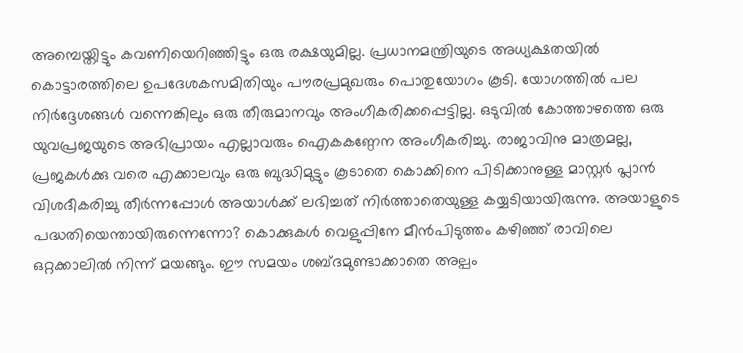അമ്പെയ്തിട്ടും കവണിയെറിഞ്ഞിട്ടും ഒരു രക്ഷയുമില്ല. പ്രധാനമന്ത്രിയുടെ അധ്യക്ഷതയില്‍ കൊട്ടാരത്തിലെ ഉപദേശകസമിതിയും പൗരപ്രമുഖരും പൊതുയോഗം കൂടി. യോഗത്തില്‍ പല നിര്‍ദ്ദേശങ്ങള്‍ വന്നെങ്കിലും ഒരു തീരുമാനവും അംഗീകരിക്കപ്പെട്ടില്ല. ഒടുവില്‍ കോത്താഴത്തെ ഒരു യുവപ്രജയുടെ അഭിപ്രായം എല്ലാവരും ഐകകണ്ഠേന അംഗീകരിച്ചു. രാജാവിനു മാത്രമല്ല, പ്രജകള്‍ക്കു വരെ എക്കാലവും ഒരു ബുദ്ധിമുട്ടും കൂടാതെ കൊക്കിനെ പിടിക്കാനുള്ള മാസ്റ്റര്‍ പ്ലാന്‍ വിശദീകരിച്ചു തീര്‍ന്നപ്പോള്‍ അയാള്‍ക്ക് ലഭിച്ചത് നിര്‍ത്താതെയുള്ള കയ്യടിയായിരുന്നു. അയാളുടെ പദ്ധതിയെന്തായിരുന്നെന്നോ? കൊക്കുകള്‍ വെളുപ്പിനേ മീന്‍പിടുത്തം കഴിഞ്ഞ് രാവിലെ ഒറ്റക്കാലില്‍ നിന്ന് മയങ്ങും. ഈ സമയം ശബ്ദമുണ്ടാക്കാതെ അല്പം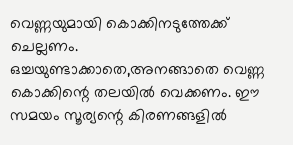വെണ്ണയുമായി കൊക്കിനടുത്തേക്ക് ചെല്ലണം. ഒച്ചയുണ്ടാക്കാതെ,അനങ്ങാതെ വെണ്ണ കൊക്കിന്റെ തലയില്‍ വെക്കണം. ഈ സമയം സൂര്യന്റെ കിരണങ്ങളില്‍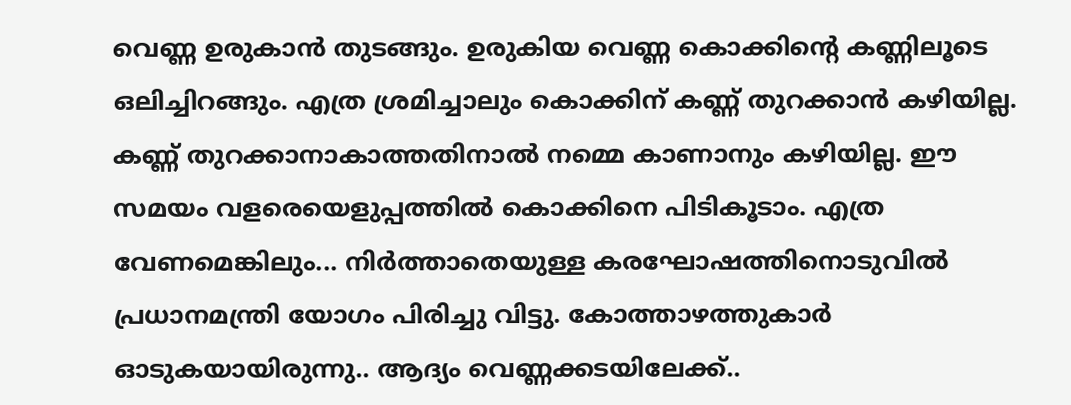വെണ്ണ ഉരുകാന്‍ തുടങ്ങും. ഉരുകിയ വെണ്ണ കൊക്കിന്റെ കണ്ണിലൂടെ ഒലിച്ചിറങ്ങും. എത്ര ശ്രമിച്ചാലും കൊക്കിന് കണ്ണ് തുറക്കാന്‍ കഴിയില്ല. കണ്ണ് തുറക്കാനാകാത്തതിനാല്‍ നമ്മെ കാണാനും കഴിയില്ല. ഈ സമയം വളരെയെളുപ്പത്തില്‍ കൊക്കിനെ പിടികൂടാം. എത്ര വേണമെങ്കിലും... നിര്‍ത്താതെയുള്ള കരഘോഷത്തിനൊടുവില്‍ പ്രധാനമന്ത്രി യോഗം പിരിച്ചു വിട്ടു. കോത്താഴത്തുകാര്‍ ഓടുകയായിരുന്നു.. ആദ്യം വെണ്ണക്കടയിലേക്ക്..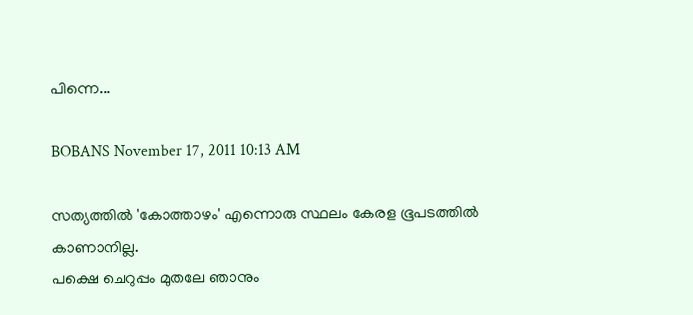പിന്നെ...

BOBANS November 17, 2011 10:13 AM

സത്യത്തില്‍ 'കോത്താഴം' എന്നൊരു സ്ഥലം കേരള ഭൂപടത്തില്‍ കാണാനില്ല.
പക്ഷെ ചെറുപ്പം മുതലേ ഞാനും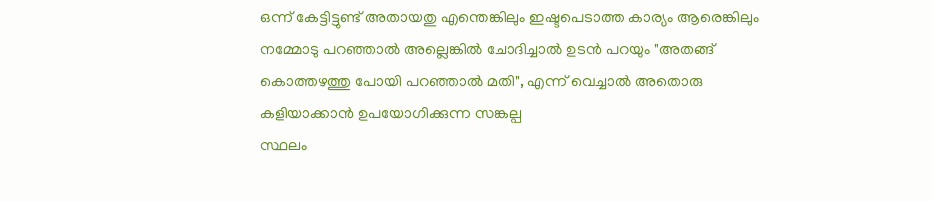ഒന്ന് കേട്ടിട്ടുണ്ട് അതായതു എന്തെങ്കിലും ഇഷ്ടപെടാത്ത കാര്യം ആരെങ്കിലും നമ്മോടു പറഞ്ഞാല്‍ അല്ലെങ്കില്‍ ചോദിച്ചാല്‍ ഉടന്‍ പറയും "അതങ്ങ് കൊത്തഴത്തു പോയി പറഞ്ഞാല്‍ മതി", എന്ന് വെച്ചാല്‍ അതൊരു കളിയാക്കാന്‍ ഉപയോഗിക്കുന്ന സങ്കല്പ
സ്ഥലം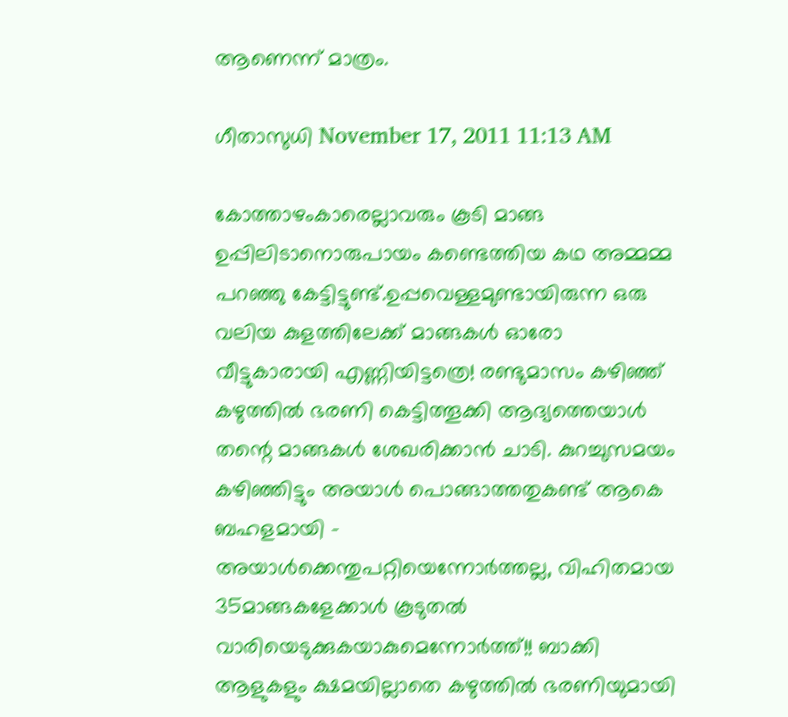ആണെന്ന് മാത്രം.

ഗീതാസുധി November 17, 2011 11:13 AM

കോത്താഴംകാരെല്ലാവരും കൂടി മാങ്ങ ഉപ്പിലിടാനൊരുപായം കണ്ടെത്തിയ കഥ അമ്മമ്മ പറഞ്ഞു കേട്ടിട്ടുണ്ട്.ഉപ്പവെള്ളമുണ്ടായിരുന്ന ഒരു വലിയ കുളത്തിലേക്ക് മാങ്ങകള്‍ ഓരോ വീട്ടുകാരായി എണ്ണിയിട്ടത്രെ! രണ്ടുമാസം കഴിഞ്ഞ് കഴുത്തില്‍ ഭരണി കെട്ടിത്തൂക്കി ആദ്യത്തെയാള്‍ തന്റെ മാങ്ങകള്‍ ശേഖരിക്കാന്‍ ചാടി. കുറച്ചുസമയം കഴിഞ്ഞിട്ടും അയാള്‍ പൊങ്ങാത്തതുകണ്ട് ആകെ ബഹളമായി - അയാള്‍ക്കെന്തുപറ്റിയെന്നോര്‍ത്തല്ല, വിഹിതമായ 35മാങ്ങകളേക്കാള്‍ കൂടുതല്‍ വാരിയെടുക്കുകയാകുമെന്നോര്‍ത്ത്!! ബാക്കി ആളുകളും ക്ഷമയില്ലാതെ കഴുത്തില്‍ ഭരണിയുമായി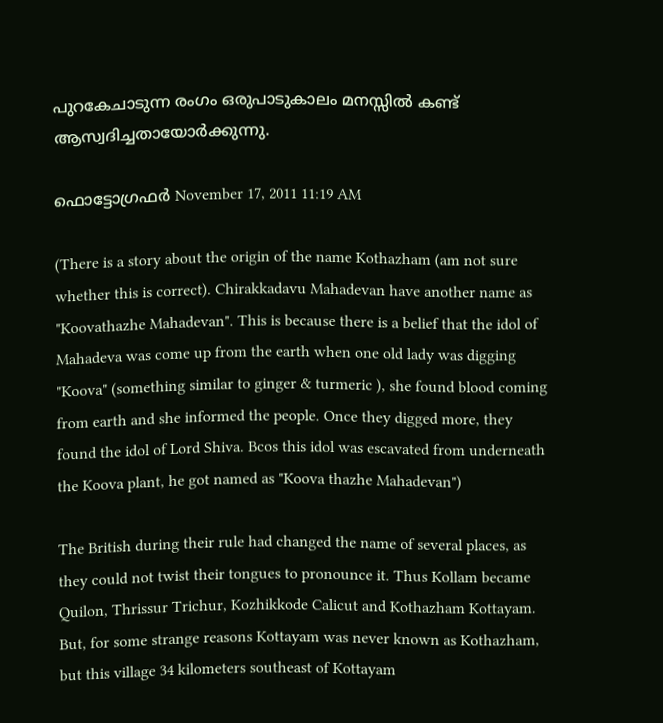പുറകേചാടുന്ന രംഗം ഒരുപാടുകാലം മനസ്സില്‍ കണ്ട് ആസ്വദിച്ചതായോര്‍ക്കുന്നു.

ഫൊട്ടോഗ്രഫര്‍ November 17, 2011 11:19 AM

(There is a story about the origin of the name Kothazham (am not sure whether this is correct). Chirakkadavu Mahadevan have another name as "Koovathazhe Mahadevan". This is because there is a belief that the idol of Mahadeva was come up from the earth when one old lady was digging "Koova" (something similar to ginger & turmeric ), she found blood coming from earth and she informed the people. Once they digged more, they found the idol of Lord Shiva. Bcos this idol was escavated from underneath the Koova plant, he got named as "Koova thazhe Mahadevan")

The British during their rule had changed the name of several places, as they could not twist their tongues to pronounce it. Thus Kollam became Quilon, Thrissur Trichur, Kozhikkode Calicut and Kothazham Kottayam. But, for some strange reasons Kottayam was never known as Kothazham, but this village 34 kilometers southeast of Kottayam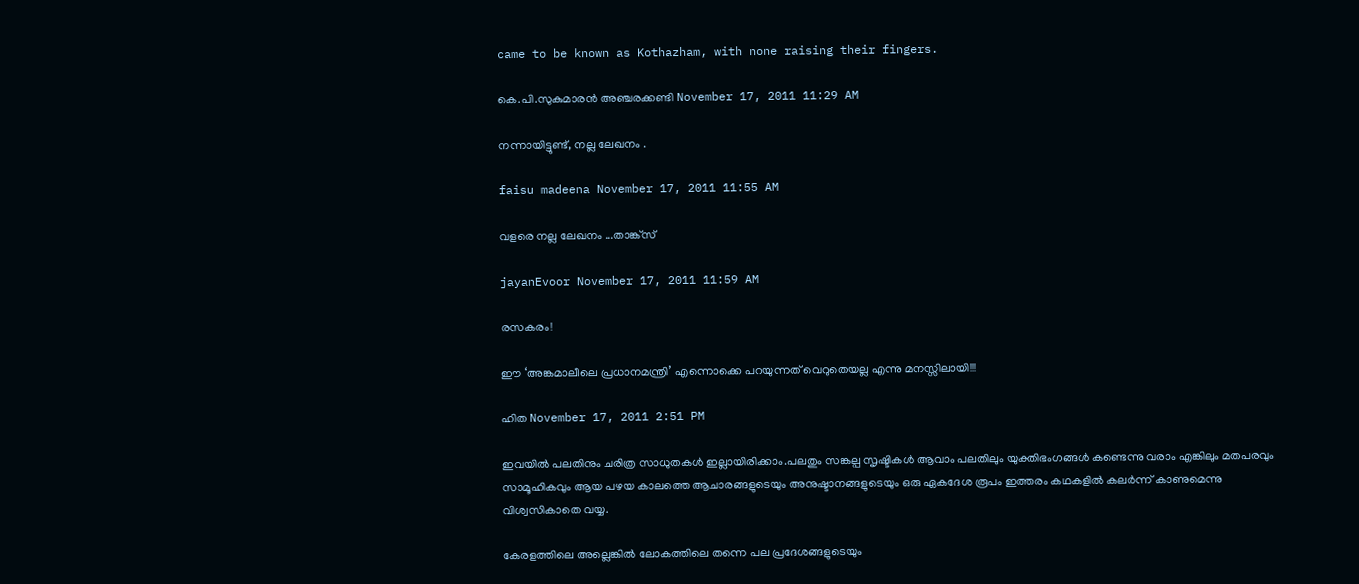came to be known as Kothazham, with none raising their fingers.

കെ.പി.സുകുമാരന്‍ അഞ്ചരക്കണ്ടി November 17, 2011 11:29 AM

നന്നായിട്ടുണ്ട്, നല്ല ലേഖനം .

faisu madeena November 17, 2011 11:55 AM

വളരെ നല്ല ലേഖനം ...താങ്ക്സ്

jayanEvoor November 17, 2011 11:59 AM

രസകരം!

ഈ ‘അങ്കമാലീലെ പ്രധാനമന്ത്രി’ എന്നൊക്കെ പറയുന്നത് വെറുതെയല്ല എന്നു മനസ്സിലായി!!!

ഹിത November 17, 2011 2:51 PM

ഇവയില്‍ പലതിനും ചരിത്ര സാധുതകള്‍ ഇല്ലായിരിക്കാം.പലതും സങ്കല്പ സൃഷ്ടികള്‍ ആവാം പലതിലും യുക്തിഭംഗങ്ങള്‍ കണ്ടെന്നു വരാം എങ്കിലും മതപരവും സാമൂഹികവും ആയ പഴയ കാലത്തെ ആചാരങ്ങളുടെയും അനുഷ്ടാനങ്ങളുടെയും ഒരു ഏകദേശ രൂപം ഇത്തരം കഥകളില്‍ കലര്‍ന്ന് കാണുമെന്നു വിശ്വസികാതെ വയ്യ.

കേരളത്തിലെ അല്ലെങ്കില്‍ ലോകത്തിലെ തന്നെ പല പ്രദേശങ്ങളുടെയും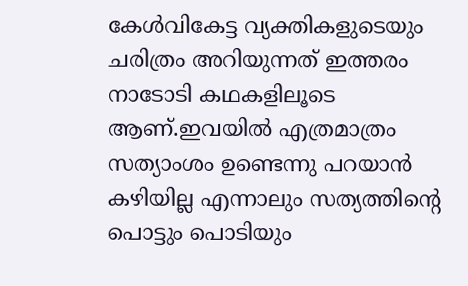കേള്‍വികേട്ട വ്യക്തികളുടെയും ചരിത്രം അറിയുന്നത് ഇത്തരം നാടോടി കഥകളിലൂടെ ആണ്.ഇവയില്‍ എത്രമാത്രം സത്യാംശം ഉണ്ടെന്നു പറയാന്‍ കഴിയില്ല എന്നാലും സത്യത്തിന്റെ പൊട്ടും പൊടിയും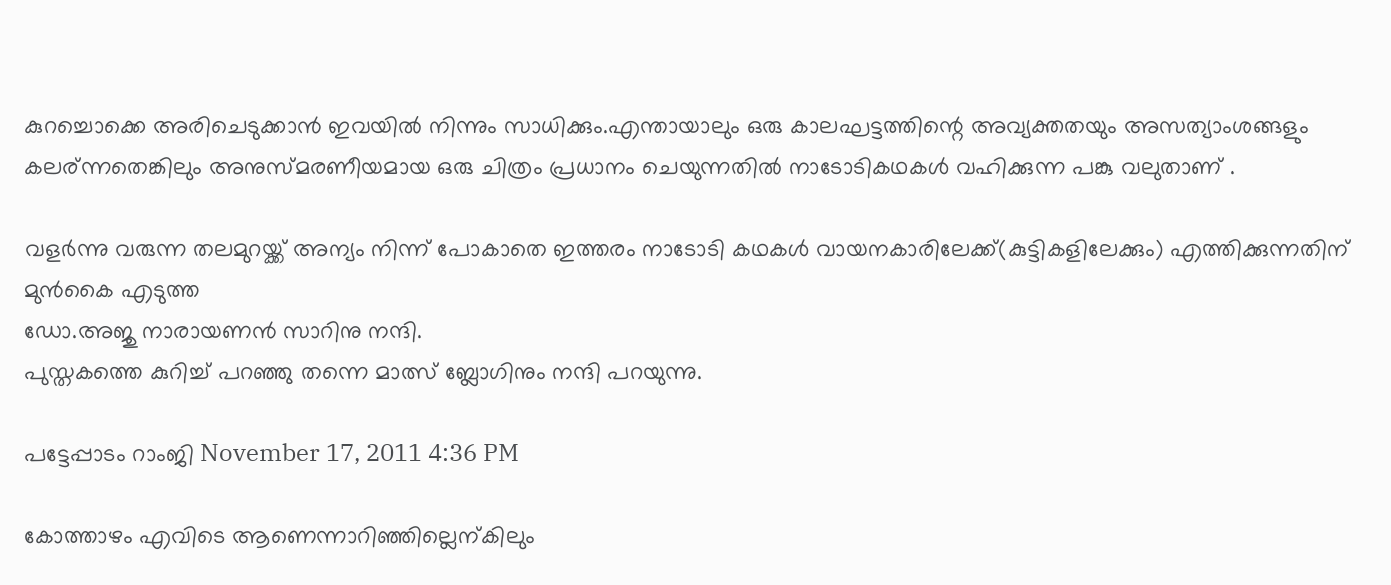കുറച്ചൊക്കെ അരിചെടുക്കാന്‍ ഇവയില്‍ നിന്നും സാധിക്കും.എന്തായാലും ഒരു കാലഘട്ടത്തിന്റെ അവ്യക്തതയും അസത്യാംശങ്ങളും കലര്ന്നതെങ്കിലും അനുസ്മരണീയമായ ഒരു ചിത്രം പ്രധാനം ചെയുന്നതില്‍ നാടോടികഥകള്‍ വഹിക്കുന്ന പങ്കു വലുതാണ്‌ .

വളര്‍ന്നു വരുന്ന തലമുറയ്ക്ക് അന്യം നിന്ന് പോകാതെ ഇത്തരം നാടോടി കഥകള്‍ വായനകാരിലേക്ക്(കുട്ടികളിലേക്കും) എത്തിക്കുന്നതിന് മുന്‍കൈ എടുത്ത
ഡോ.അജു നാരായണന്‍ സാറിനു നന്ദി.
പുസ്തകത്തെ കുറിച്ച് പറഞ്ഞു തന്നെ മാത്സ് ബ്ലോഗിനും നന്ദി പറയുന്നു.

പട്ടേപ്പാടം റാംജി November 17, 2011 4:36 PM

കോത്താഴം എവിടെ ആണെന്നാറിഞ്ഞില്ലെന്കിലും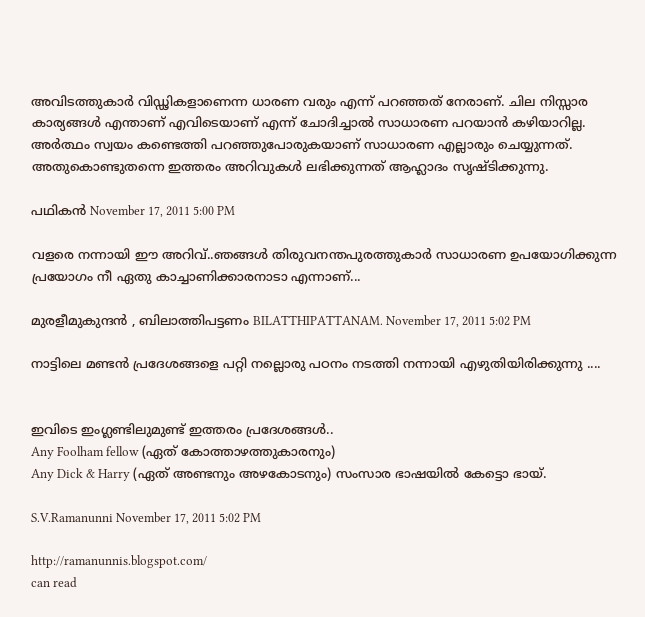അവിടത്തുകാര്‍ വിഡ്ഢികളാണെന്ന ധാരണ വരും എന്ന് പറഞ്ഞത്‌ നേരാണ്. ചില നിസ്സാര കാര്യങ്ങള്‍ എന്താണ് എവിടെയാണ് എന്ന് ചോദിച്ചാല്‍ സാധാരണ പറയാന്‍ കഴിയാറില്ല. അര്‍ത്ഥം സ്വയം കണ്ടെത്തി പറഞ്ഞുപോരുകയാണ് സാധാരണ എല്ലാരും ചെയ്യുന്നത്. അതുകൊണ്ടുതന്നെ ഇത്തരം അറിവുകള്‍ ലഭിക്കുന്നത് ആഹ്ലാദം സൃഷ്ടിക്കുന്നു.

പഥികൻ November 17, 2011 5:00 PM

വളരെ നന്നായി ഈ അറിവ്..ഞങ്ങൾ തിരുവനന്തപുരത്തുകാർ സാധാരണ ഉപയോഗിക്കുന്ന പ്രയോഗം നീ ഏതു കാച്ചാണിക്കാരനാടാ എന്നാണ്‌...

മുരളീമുകുന്ദൻ , ബിലാത്തിപട്ടണം BILATTHIPATTANAM. November 17, 2011 5:02 PM

നാട്ടിലെ മണ്ടൻ പ്രദേശങ്ങളെ പറ്റി നല്ലൊരു പഠനം നടത്തി നന്നായി എഴുതിയിരിക്കുന്നു ....


ഇവിടെ ഇംഗ്ലണ്ടിലുമുണ്ട് ഇത്തരം പ്രദേശങ്ങൾ..
Any Foolham fellow (ഏത് കോത്താഴത്തുകാരനും)
Any Dick & Harry (ഏത് അണ്ടനും അഴകോടനും) സംസാര ഭാഷയിൽ കേട്ടൊ ഭായ്.

S.V.Ramanunni November 17, 2011 5:02 PM

http://ramanunnis.blogspot.com/
can read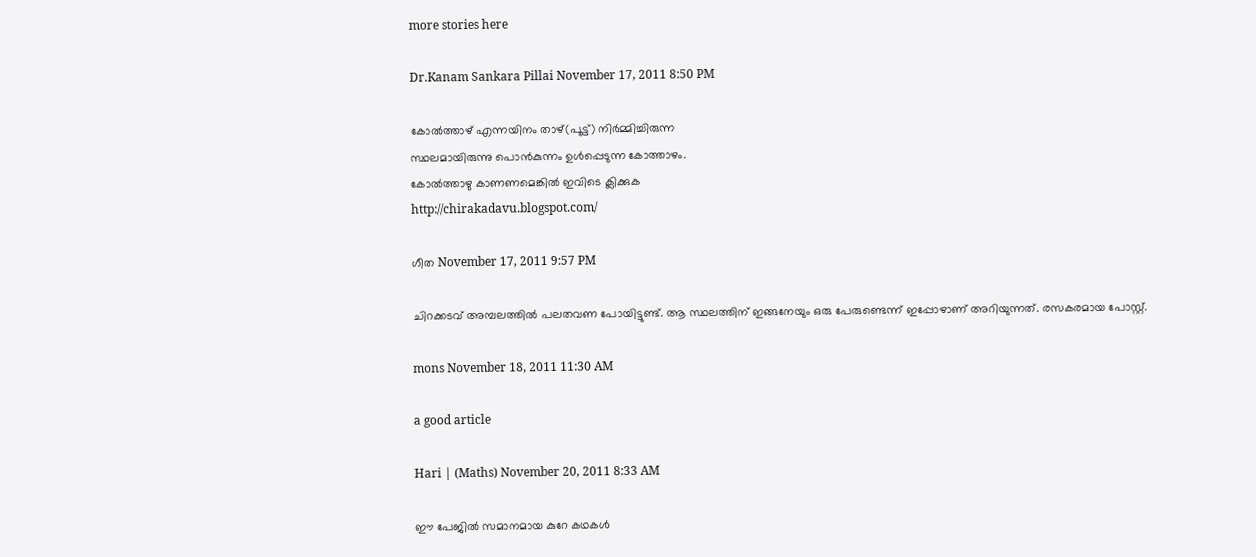more stories here

Dr.Kanam Sankara Pillai November 17, 2011 8:50 PM

കോല്‍ത്താഴ് എന്നയിനം താഴ്(പൂട്ട്) നിര്‍മ്മിച്ചിരുന്ന
സ്ഥലമായിരുന്നു പൊന്‍കുന്നം ഉള്‍പ്പെടുന്ന കോത്താഴം.
കോല്‍ത്താഴു കാണണമെങ്കില്‍ ഇവിടെ ക്ലിക്കുക
http://chirakadavu.blogspot.com/

ഗീത November 17, 2011 9:57 PM

ചിറക്കടവ് അമ്പലത്തിൽ പലതവണ പോയിട്ടുണ്ട്. ആ സ്ഥലത്തിന് ഇങ്ങനേയും ഒരു പേരുണ്ടെന്ന് ഇപ്പോഴാണ് അറിയുന്നത്. രസകരമായ പോസ്റ്റ്.

mons November 18, 2011 11:30 AM

a good article

Hari | (Maths) November 20, 2011 8:33 AM

ഈ പേജില്‍ സമാനമായ കുറേ കഥകള്‍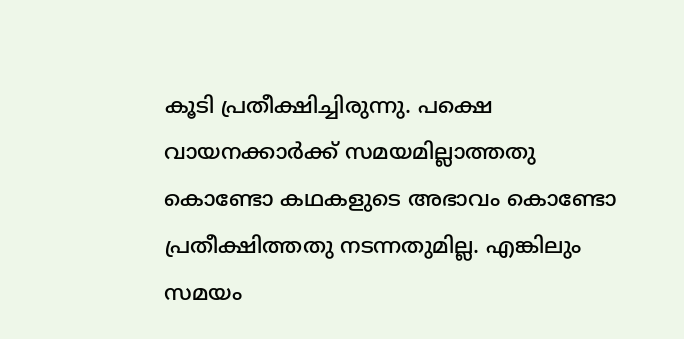കൂടി പ്രതീക്ഷിച്ചിരുന്നു. പക്ഷെ വായനക്കാര്‍ക്ക് സമയമില്ലാത്തതു കൊണ്ടോ കഥകളുടെ അഭാവം കൊണ്ടോ പ്രതീക്ഷിത്തതു നടന്നതുമില്ല. എങ്കിലും സമയം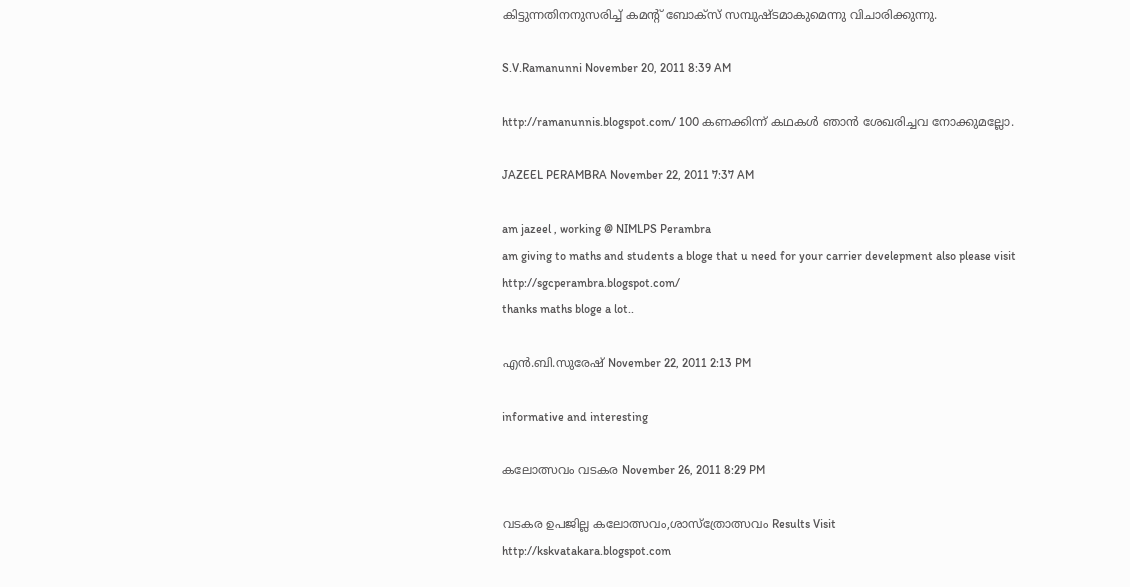കിട്ടുന്നതിനനുസരിച്ച് കമന്റ് ബോക്സ് സമ്പുഷ്ടമാകുമെന്നു വിചാരിക്കുന്നു.

S.V.Ramanunni November 20, 2011 8:39 AM

http://ramanunnis.blogspot.com/ 100 കണക്കിന്ന് കഥകള്‍ ഞാന്‍ ശേഖരിച്ചവ നോക്കുമല്ലോ.

JAZEEL PERAMBRA November 22, 2011 7:37 AM

am jazeel , working @ NIMLPS Perambra
am giving to maths and students a bloge that u need for your carrier develepment also please visit
http://sgcperambra.blogspot.com/
thanks maths bloge a lot..

എന്‍.ബി.സുരേഷ് November 22, 2011 2:13 PM

informative and interesting

കലോത്സവം വടകര November 26, 2011 8:29 PM

വടകര ഉപജില്ല കലോത്സവം,ശാസ്ത്രോത്സവം Results Visit
http://kskvatakara.blogspot.com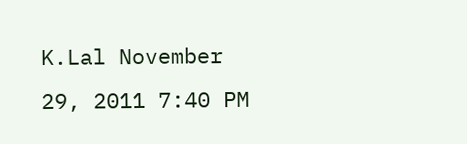K.Lal November 29, 2011 7:40 PM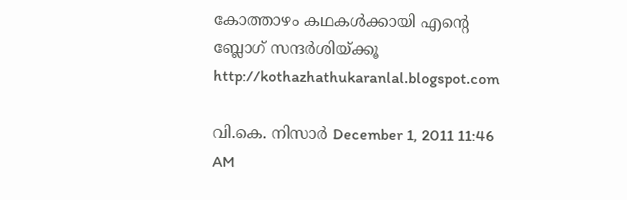കോത്താഴം കഥകൾക്കായി എന്റെ ബ്ലോഗ് സന്ദർശിയ്ക്കൂ http://kothazhathukaranlal.blogspot.com

വി.കെ. നിസാര്‍ December 1, 2011 11:46 AM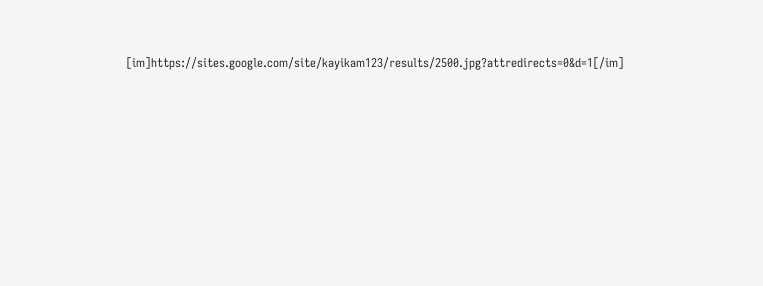[im]https://sites.google.com/site/kayikam123/results/2500.jpg?attredirects=0&d=1[/im]